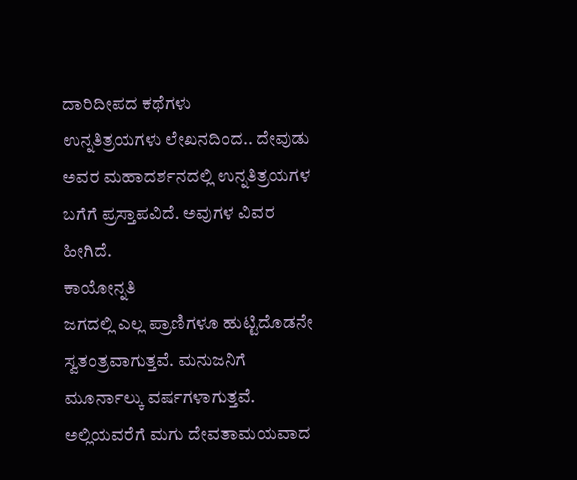ದಾರಿದೀಪದ ಕಥೆಗಳು
ಉನ್ನತಿತ್ರಯಗಳು ಲೇಖನದಿಂದ.. ದೇವುಡು ಅವರ ಮಹಾದರ್ಶನದಲ್ಲಿ ಉನ್ನತಿತ್ರಯಗಳ ಬಗೆಗೆ ಪ್ರಸ್ತಾಪವಿದೆ. ಅವುಗಳ ವಿವರ ಹೀಗಿದೆ.
ಕಾಯೋನ್ನತಿ
ಜಗದಲ್ಲಿ ಎಲ್ಲ ಪ್ರಾಣಿಗಳೂ ಹುಟ್ಟಿದೊಡನೇ ಸ್ವತಂತ್ರವಾಗುತ್ತವೆ. ಮನುಜನಿಗೆ ಮೂರ್ನಾಲ್ಕು ವರ್ಷಗಳಾಗುತ್ತವೆ. ಅಲ್ಲಿಯವರೆಗೆ ಮಗು ದೇವತಾಮಯವಾದ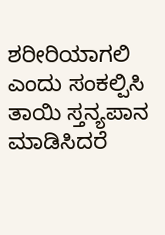ಶರೀರಿಯಾಗಲಿ ಎಂದು ಸಂಕಲ್ಪಿಸಿ ತಾಯಿ ಸ್ತನ್ಯಪಾನ ಮಾಡಿಸಿದರೆ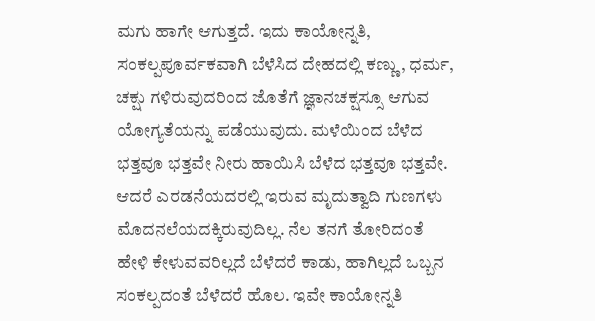ಮಗು ಹಾಗೇ ಆಗುತ್ತದೆ. ಇದು ಕಾಯೋನ್ನತಿ, ಸಂಕಲ್ಪಪೂರ್ವಕವಾಗಿ ಬೆಳೆಸಿದ ದೇಹದಲ್ಲಿ ಕಣ್ಣು, ಧರ್ಮ, ಚಕ್ಷು ಗಳಿರುವುದರಿಂದ ಜೊತೆಗೆ ಜ್ಞಾನಚಕ್ಷಸ್ಸೂ ಆಗುವ ಯೋಗ್ಯತೆಯನ್ನು ಪಡೆಯುವುದು. ಮಳೆಯಿಂದ ಬೆಳೆದ ಭತ್ತವೂ ಭತ್ತವೇ ನೀರು ಹಾಯಿಸಿ ಬೆಳೆದ ಭತ್ತವೂ ಭತ್ತವೇ. ಆದರೆ ಎರಡನೆಯದರಲ್ಲಿ ಇರುವ ಮೃದುತ್ವಾದಿ ಗುಣಗಳು ಮೊದನಲೆಯದಕ್ಕಿರುವುದಿಲ್ಲ. ನೆಲ ತನಗೆ ತೋರಿದಂತೆ ಹೇಳಿ ಕೇಳುವವರಿಲ್ಲದೆ ಬೆಳೆದರೆ ಕಾಡು, ಹಾಗಿಲ್ಲದೆ ಒಬ್ಬನ ಸಂಕಲ್ಪದಂತೆ ಬೆಳೆದರೆ ಹೊಲ. ಇವೇ ಕಾಯೋನ್ನತಿ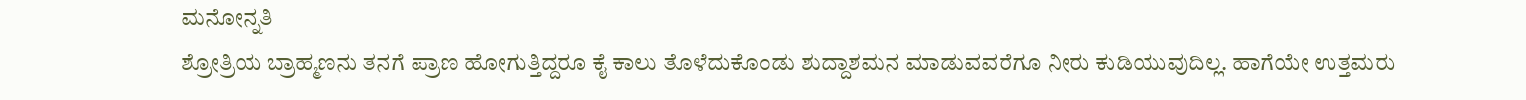ಮನೋನ್ನತಿ
ಶ್ರೋತ್ರಿಯ ಬ್ರಾಹ್ಮಣನು ತನಗೆ ಪ್ರಾಣ ಹೋಗುತ್ತಿದ್ದರೂ ಕೈ ಕಾಲು ತೊಳೆದುಕೊಂಡು ಶುದ್ದಾಶಮನ ಮಾಡುವವರೆಗೂ ನೀರು ಕುಡಿಯುವುದಿಲ್ಲ. ಹಾಗೆಯೇ ಉತ್ತಮರು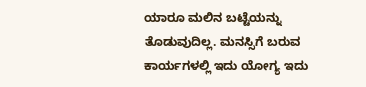ಯಾರೂ ಮಲಿನ ಬಟ್ಟೆಯನ್ನು ತೊಡುವುದಿಲ್ಲ. ಮನಸ್ಸಿಗೆ ಬರುವ ಕಾರ್ಯಗಳಲ್ಲಿ ಇದು ಯೋಗ್ಯ ಇದು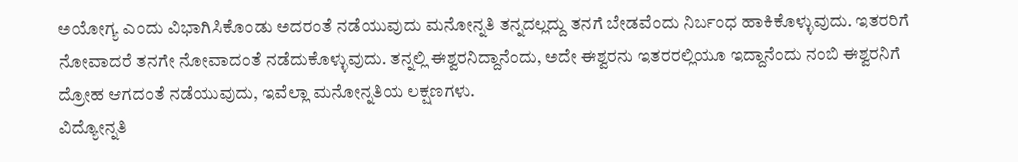ಅಯೋಗ್ಯ ಎಂದು ವಿಭಾಗಿಸಿಕೊಂಡು ಅದರಂತೆ ನಡೆಯುವುದು ಮನೋನ್ನತಿ ತನ್ನದಲ್ಲದ್ದು ತನಗೆ ಬೇಡವೆಂದು ನಿರ್ಬಂಧ ಹಾಕಿಕೊಳ್ಳುವುದು. ಇತರರಿಗೆ ನೋವಾದರೆ ತನಗೇ ನೋವಾದಂತೆ ನಡೆದುಕೊಳ್ಳುವುದು. ತನ್ನಲ್ಲಿ ಈಶ್ವರನಿದ್ದಾನೆಂದು, ಅದೇ ಈಶ್ವರನು ಇತರರಲ್ಲಿಯೂ ಇದ್ದಾನೆಂದು ನಂಬಿ ಈಶ್ವರನಿಗೆ ದ್ರೋಹ ಆಗದಂತೆ ನಡೆಯುವುದು, ಇವೆಲ್ಲಾ ಮನೋನ್ನತಿಯ ಲಕ್ಷಣಗಳು.
ವಿದ್ಯೋನ್ನತಿ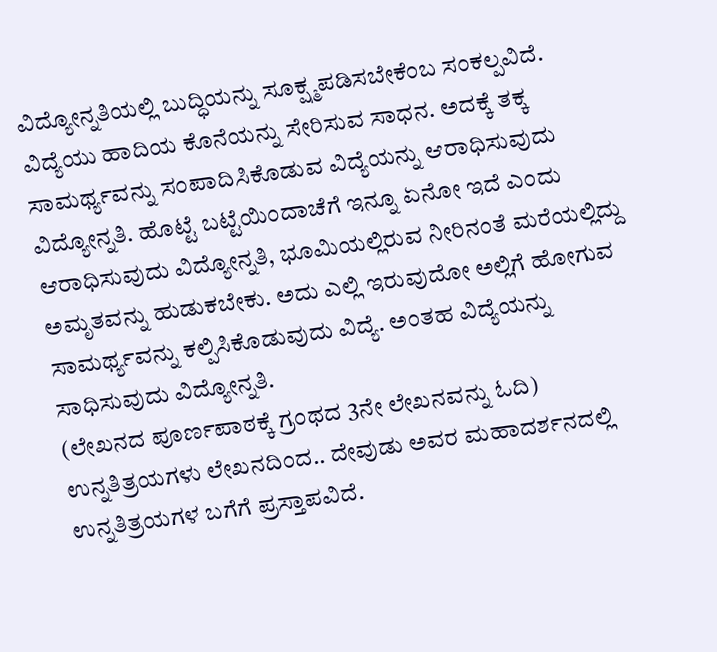ವಿದ್ಯೋನ್ನತಿಯಲ್ಲಿ ಬುದ್ಧಿಯನ್ನು ಸೂಕ್ಷ್ಮಪಡಿಸಬೇಕೆಂಬ ಸಂಕಲ್ಪವಿದೆ. ವಿದ್ಯೆಯು ಹಾದಿಯ ಕೊನೆಯನ್ನು ಸೇರಿಸುವ ಸಾಧನ. ಅದಕ್ಕೆ ತಕ್ಕ ಸಾಮರ್ಥ್ಯವನ್ನು ಸಂಪಾದಿಸಿಕೊಡುವ ವಿದ್ಯೆಯನ್ನು ಆರಾಧಿಸುವುದು ವಿದ್ಯೋನ್ನತಿ. ಹೊಟ್ಟೆ ಬಟ್ಟೆಯಿಂದಾಚೆಗೆ ಇನ್ನೂ ಏನೋ ಇದೆ ಎಂದು ಆರಾಧಿಸುವುದು ವಿದ್ಯೋನ್ನತಿ, ಭೂಮಿಯಲ್ಲಿರುವ ನೀರಿನಂತೆ ಮರೆಯಲ್ಲಿದ್ದು ಅಮೃತವನ್ನು ಹುಡುಕಬೇಕು. ಅದು ಎಲ್ಲಿ ಇರುವುದೋ ಅಲ್ಲಿಗೆ ಹೋಗುವ ಸಾಮರ್ಥ್ಯವನ್ನು ಕಲ್ಪಿಸಿಕೊಡುವುದು ವಿದ್ಯೆ. ಅಂತಹ ವಿದ್ಯೆಯನ್ನು ಸಾಧಿಸುವುದು ವಿದ್ಯೋನ್ನತಿ.
(ಲೇಖನದ ಪೂರ್ಣಪಾಠಕ್ಕೆ ಗ್ರಂಥದ 3ನೇ ಲೇಖನವನ್ನು ಓದಿ)
ಉನ್ನತಿತ್ರಯಗಳು ಲೇಖನದಿಂದ.. ದೇವುಡು ಅವರ ಮಹಾದರ್ಶನದಲ್ಲಿ ಉನ್ನತಿತ್ರಯಗಳ ಬಗೆಗೆ ಪ್ರಸ್ತಾಪವಿದೆ.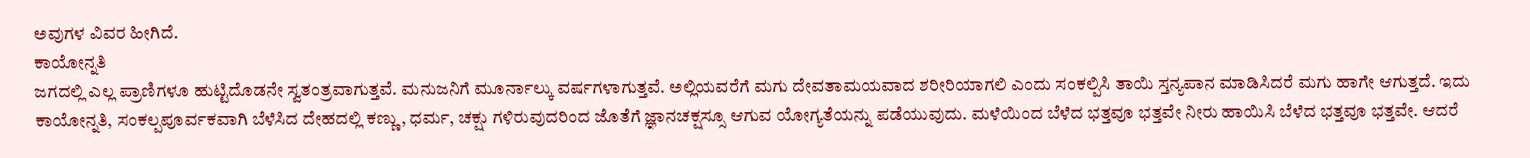ಅವುಗಳ ವಿವರ ಹೀಗಿದೆ.
ಕಾಯೋನ್ನತಿ
ಜಗದಲ್ಲಿ ಎಲ್ಲ ಪ್ರಾಣಿಗಳೂ ಹುಟ್ಟಿದೊಡನೇ ಸ್ವತಂತ್ರವಾಗುತ್ತವೆ. ಮನುಜನಿಗೆ ಮೂರ್ನಾಲ್ಕು ವರ್ಷಗಳಾಗುತ್ತವೆ. ಅಲ್ಲಿಯವರೆಗೆ ಮಗು ದೇವತಾಮಯವಾದ ಶರೀರಿಯಾಗಲಿ ಎಂದು ಸಂಕಲ್ಪಿಸಿ ತಾಯಿ ಸ್ತನ್ಯಪಾನ ಮಾಡಿಸಿದರೆ ಮಗು ಹಾಗೇ ಆಗುತ್ತದೆ. ಇದು ಕಾಯೋನ್ನತಿ, ಸಂಕಲ್ಪಪೂರ್ವಕವಾಗಿ ಬೆಳೆಸಿದ ದೇಹದಲ್ಲಿ ಕಣ್ಣು, ಧರ್ಮ, ಚಕ್ಷು ಗಳಿರುವುದರಿಂದ ಜೊತೆಗೆ ಜ್ಞಾನಚಕ್ಷಸ್ಸೂ ಆಗುವ ಯೋಗ್ಯತೆಯನ್ನು ಪಡೆಯುವುದು. ಮಳೆಯಿಂದ ಬೆಳೆದ ಭತ್ತವೂ ಭತ್ತವೇ ನೀರು ಹಾಯಿಸಿ ಬೆಳೆದ ಭತ್ತವೂ ಭತ್ತವೇ. ಆದರೆ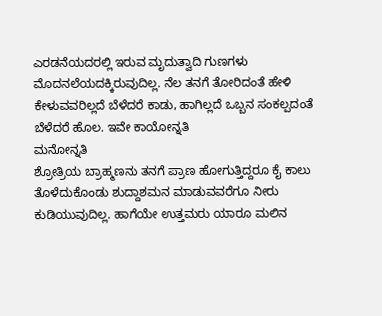ಎರಡನೆಯದರಲ್ಲಿ ಇರುವ ಮೃದುತ್ವಾದಿ ಗುಣಗಳು ಮೊದನಲೆಯದಕ್ಕಿರುವುದಿಲ್ಲ. ನೆಲ ತನಗೆ ತೋರಿದಂತೆ ಹೇಳಿ ಕೇಳುವವರಿಲ್ಲದೆ ಬೆಳೆದರೆ ಕಾಡು, ಹಾಗಿಲ್ಲದೆ ಒಬ್ಬನ ಸಂಕಲ್ಪದಂತೆ ಬೆಳೆದರೆ ಹೊಲ. ಇವೇ ಕಾಯೋನ್ನತಿ
ಮನೋನ್ನತಿ
ಶ್ರೋತ್ರಿಯ ಬ್ರಾಹ್ಮಣನು ತನಗೆ ಪ್ರಾಣ ಹೋಗುತ್ತಿದ್ದರೂ ಕೈ ಕಾಲು ತೊಳೆದುಕೊಂಡು ಶುದ್ದಾಶಮನ ಮಾಡುವವರೆಗೂ ನೀರು ಕುಡಿಯುವುದಿಲ್ಲ. ಹಾಗೆಯೇ ಉತ್ತಮರು ಯಾರೂ ಮಲಿನ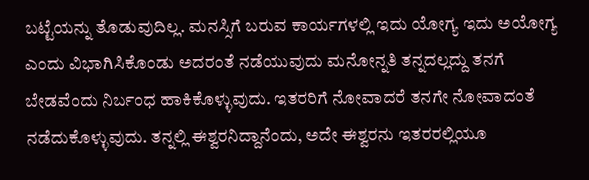ಬಟ್ಟೆಯನ್ನು ತೊಡುವುದಿಲ್ಲ. ಮನಸ್ಸಿಗೆ ಬರುವ ಕಾರ್ಯಗಳಲ್ಲಿ ಇದು ಯೋಗ್ಯ ಇದು ಅಯೋಗ್ಯ ಎಂದು ವಿಭಾಗಿಸಿಕೊಂಡು ಅದರಂತೆ ನಡೆಯುವುದು ಮನೋನ್ನತಿ ತನ್ನದಲ್ಲದ್ದು ತನಗೆ ಬೇಡವೆಂದು ನಿರ್ಬಂಧ ಹಾಕಿಕೊಳ್ಳುವುದು. ಇತರರಿಗೆ ನೋವಾದರೆ ತನಗೇ ನೋವಾದಂತೆ ನಡೆದುಕೊಳ್ಳುವುದು. ತನ್ನಲ್ಲಿ ಈಶ್ವರನಿದ್ದಾನೆಂದು, ಅದೇ ಈಶ್ವರನು ಇತರರಲ್ಲಿಯೂ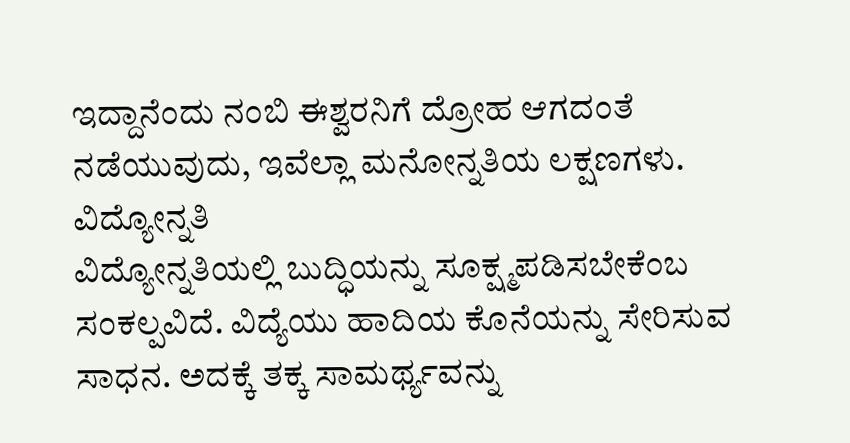ಇದ್ದಾನೆಂದು ನಂಬಿ ಈಶ್ವರನಿಗೆ ದ್ರೋಹ ಆಗದಂತೆ ನಡೆಯುವುದು, ಇವೆಲ್ಲಾ ಮನೋನ್ನತಿಯ ಲಕ್ಷಣಗಳು.
ವಿದ್ಯೋನ್ನತಿ
ವಿದ್ಯೋನ್ನತಿಯಲ್ಲಿ ಬುದ್ಧಿಯನ್ನು ಸೂಕ್ಷ್ಮಪಡಿಸಬೇಕೆಂಬ ಸಂಕಲ್ಪವಿದೆ. ವಿದ್ಯೆಯು ಹಾದಿಯ ಕೊನೆಯನ್ನು ಸೇರಿಸುವ ಸಾಧನ. ಅದಕ್ಕೆ ತಕ್ಕ ಸಾಮರ್ಥ್ಯವನ್ನು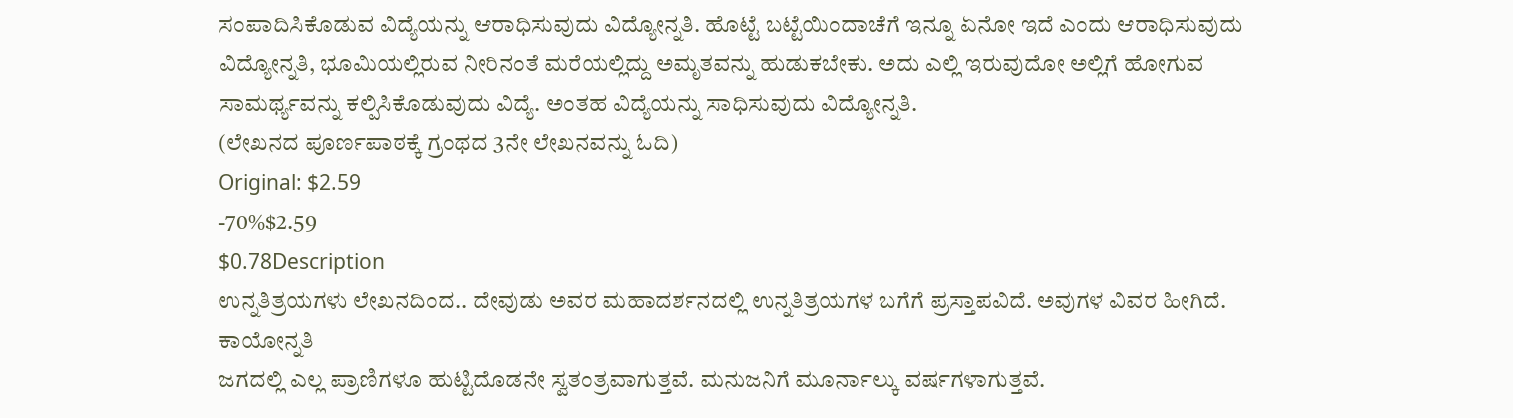ಸಂಪಾದಿಸಿಕೊಡುವ ವಿದ್ಯೆಯನ್ನು ಆರಾಧಿಸುವುದು ವಿದ್ಯೋನ್ನತಿ. ಹೊಟ್ಟೆ ಬಟ್ಟೆಯಿಂದಾಚೆಗೆ ಇನ್ನೂ ಏನೋ ಇದೆ ಎಂದು ಆರಾಧಿಸುವುದು ವಿದ್ಯೋನ್ನತಿ, ಭೂಮಿಯಲ್ಲಿರುವ ನೀರಿನಂತೆ ಮರೆಯಲ್ಲಿದ್ದು ಅಮೃತವನ್ನು ಹುಡುಕಬೇಕು. ಅದು ಎಲ್ಲಿ ಇರುವುದೋ ಅಲ್ಲಿಗೆ ಹೋಗುವ ಸಾಮರ್ಥ್ಯವನ್ನು ಕಲ್ಪಿಸಿಕೊಡುವುದು ವಿದ್ಯೆ. ಅಂತಹ ವಿದ್ಯೆಯನ್ನು ಸಾಧಿಸುವುದು ವಿದ್ಯೋನ್ನತಿ.
(ಲೇಖನದ ಪೂರ್ಣಪಾಠಕ್ಕೆ ಗ್ರಂಥದ 3ನೇ ಲೇಖನವನ್ನು ಓದಿ)
Original: $2.59
-70%$2.59
$0.78Description
ಉನ್ನತಿತ್ರಯಗಳು ಲೇಖನದಿಂದ.. ದೇವುಡು ಅವರ ಮಹಾದರ್ಶನದಲ್ಲಿ ಉನ್ನತಿತ್ರಯಗಳ ಬಗೆಗೆ ಪ್ರಸ್ತಾಪವಿದೆ. ಅವುಗಳ ವಿವರ ಹೀಗಿದೆ.
ಕಾಯೋನ್ನತಿ
ಜಗದಲ್ಲಿ ಎಲ್ಲ ಪ್ರಾಣಿಗಳೂ ಹುಟ್ಟಿದೊಡನೇ ಸ್ವತಂತ್ರವಾಗುತ್ತವೆ. ಮನುಜನಿಗೆ ಮೂರ್ನಾಲ್ಕು ವರ್ಷಗಳಾಗುತ್ತವೆ.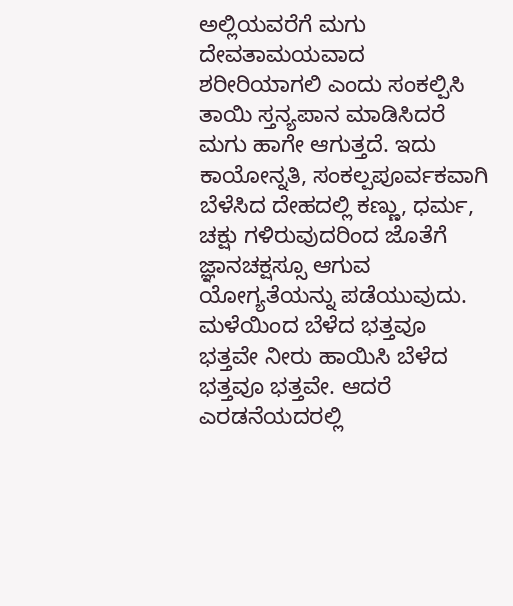ಅಲ್ಲಿಯವರೆಗೆ ಮಗು ದೇವತಾಮಯವಾದ ಶರೀರಿಯಾಗಲಿ ಎಂದು ಸಂಕಲ್ಪಿಸಿ ತಾಯಿ ಸ್ತನ್ಯಪಾನ ಮಾಡಿಸಿದರೆ ಮಗು ಹಾಗೇ ಆಗುತ್ತದೆ. ಇದು ಕಾಯೋನ್ನತಿ, ಸಂಕಲ್ಪಪೂರ್ವಕವಾಗಿ ಬೆಳೆಸಿದ ದೇಹದಲ್ಲಿ ಕಣ್ಣು, ಧರ್ಮ, ಚಕ್ಷು ಗಳಿರುವುದರಿಂದ ಜೊತೆಗೆ ಜ್ಞಾನಚಕ್ಷಸ್ಸೂ ಆಗುವ ಯೋಗ್ಯತೆಯನ್ನು ಪಡೆಯುವುದು. ಮಳೆಯಿಂದ ಬೆಳೆದ ಭತ್ತವೂ ಭತ್ತವೇ ನೀರು ಹಾಯಿಸಿ ಬೆಳೆದ ಭತ್ತವೂ ಭತ್ತವೇ. ಆದರೆ ಎರಡನೆಯದರಲ್ಲಿ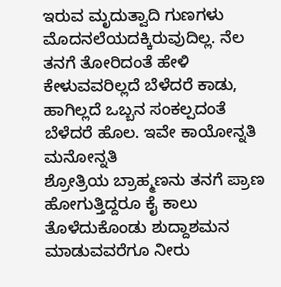ಇರುವ ಮೃದುತ್ವಾದಿ ಗುಣಗಳು ಮೊದನಲೆಯದಕ್ಕಿರುವುದಿಲ್ಲ. ನೆಲ ತನಗೆ ತೋರಿದಂತೆ ಹೇಳಿ ಕೇಳುವವರಿಲ್ಲದೆ ಬೆಳೆದರೆ ಕಾಡು, ಹಾಗಿಲ್ಲದೆ ಒಬ್ಬನ ಸಂಕಲ್ಪದಂತೆ ಬೆಳೆದರೆ ಹೊಲ. ಇವೇ ಕಾಯೋನ್ನತಿ
ಮನೋನ್ನತಿ
ಶ್ರೋತ್ರಿಯ ಬ್ರಾಹ್ಮಣನು ತನಗೆ ಪ್ರಾಣ ಹೋಗುತ್ತಿದ್ದರೂ ಕೈ ಕಾಲು ತೊಳೆದುಕೊಂಡು ಶುದ್ದಾಶಮನ ಮಾಡುವವರೆಗೂ ನೀರು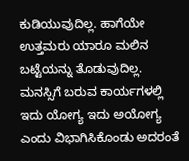ಕುಡಿಯುವುದಿಲ್ಲ. ಹಾಗೆಯೇ ಉತ್ತಮರು ಯಾರೂ ಮಲಿನ ಬಟ್ಟೆಯನ್ನು ತೊಡುವುದಿಲ್ಲ. ಮನಸ್ಸಿಗೆ ಬರುವ ಕಾರ್ಯಗಳಲ್ಲಿ ಇದು ಯೋಗ್ಯ ಇದು ಅಯೋಗ್ಯ ಎಂದು ವಿಭಾಗಿಸಿಕೊಂಡು ಅದರಂತೆ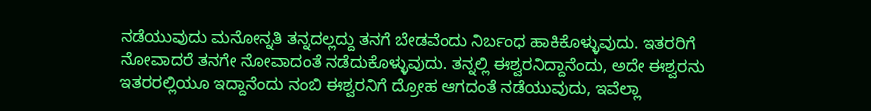ನಡೆಯುವುದು ಮನೋನ್ನತಿ ತನ್ನದಲ್ಲದ್ದು ತನಗೆ ಬೇಡವೆಂದು ನಿರ್ಬಂಧ ಹಾಕಿಕೊಳ್ಳುವುದು. ಇತರರಿಗೆ ನೋವಾದರೆ ತನಗೇ ನೋವಾದಂತೆ ನಡೆದುಕೊಳ್ಳುವುದು. ತನ್ನಲ್ಲಿ ಈಶ್ವರನಿದ್ದಾನೆಂದು, ಅದೇ ಈಶ್ವರನು ಇತರರಲ್ಲಿಯೂ ಇದ್ದಾನೆಂದು ನಂಬಿ ಈಶ್ವರನಿಗೆ ದ್ರೋಹ ಆಗದಂತೆ ನಡೆಯುವುದು, ಇವೆಲ್ಲಾ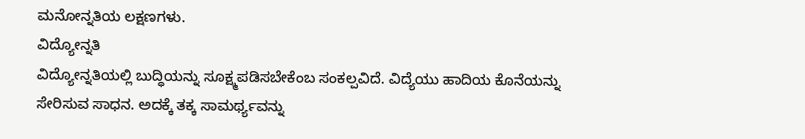ಮನೋನ್ನತಿಯ ಲಕ್ಷಣಗಳು.
ವಿದ್ಯೋನ್ನತಿ
ವಿದ್ಯೋನ್ನತಿಯಲ್ಲಿ ಬುದ್ಧಿಯನ್ನು ಸೂಕ್ಷ್ಮಪಡಿಸಬೇಕೆಂಬ ಸಂಕಲ್ಪವಿದೆ. ವಿದ್ಯೆಯು ಹಾದಿಯ ಕೊನೆಯನ್ನು ಸೇರಿಸುವ ಸಾಧನ. ಅದಕ್ಕೆ ತಕ್ಕ ಸಾಮರ್ಥ್ಯವನ್ನು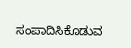ಸಂಪಾದಿಸಿಕೊಡುವ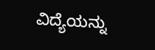ವಿದ್ಯೆಯನ್ನು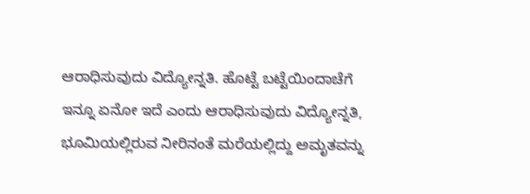ಆರಾಧಿಸುವುದು ವಿದ್ಯೋನ್ನತಿ. ಹೊಟ್ಟೆ ಬಟ್ಟೆಯಿಂದಾಚೆಗೆ ಇನ್ನೂ ಏನೋ ಇದೆ ಎಂದು ಆರಾಧಿಸುವುದು ವಿದ್ಯೋನ್ನತಿ, ಭೂಮಿಯಲ್ಲಿರುವ ನೀರಿನಂತೆ ಮರೆಯಲ್ಲಿದ್ದು ಅಮೃತವನ್ನು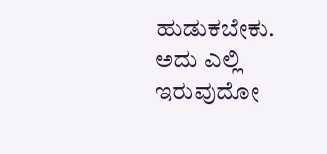ಹುಡುಕಬೇಕು. ಅದು ಎಲ್ಲಿ ಇರುವುದೋ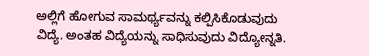ಅಲ್ಲಿಗೆ ಹೋಗುವ ಸಾಮರ್ಥ್ಯವನ್ನು ಕಲ್ಪಿಸಿಕೊಡುವುದು ವಿದ್ಯೆ. ಅಂತಹ ವಿದ್ಯೆಯನ್ನು ಸಾಧಿಸುವುದು ವಿದ್ಯೋನ್ನತಿ.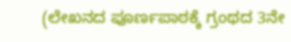(ಲೇಖನದ ಪೂರ್ಣಪಾಠಕ್ಕೆ ಗ್ರಂಥದ 3ನೇ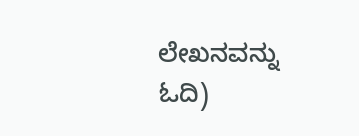ಲೇಖನವನ್ನು ಓದಿ)